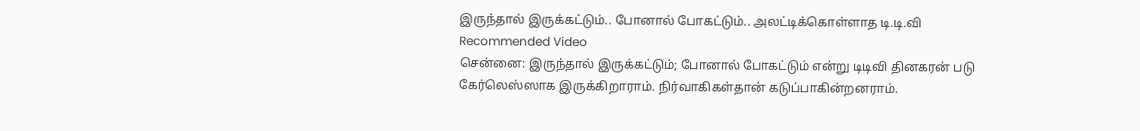இருந்தால் இருக்கட்டும்.. போனால் போகட்டும்.. அலட்டிக்கொள்ளாத டி.டி.வி
Recommended Video
சென்னை: இருந்தால் இருக்கட்டும்; போனால் போகட்டும் என்று டிடிவி தினகரன் படு கேர்லெஸ்ஸாக இருக்கிறாராம். நிர்வாகிகள்தான் கடுப்பாகின்றனராம்.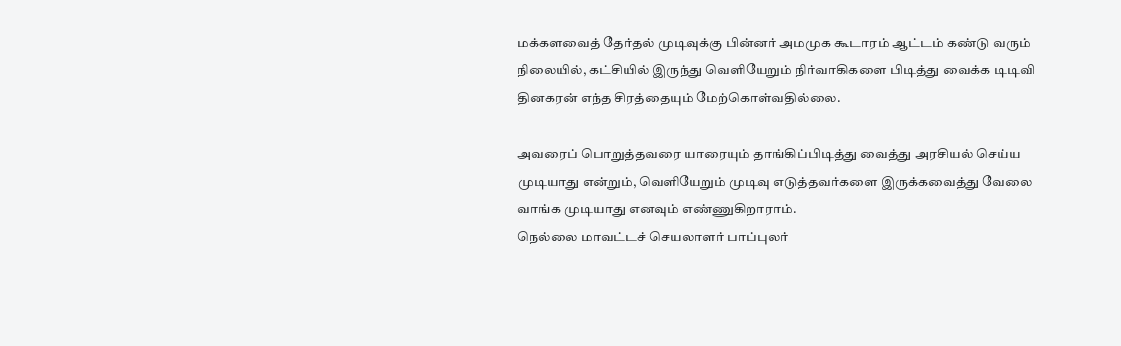மக்களவைத் தேர்தல் முடிவுக்கு பின்னர் அமமுக கூடாரம் ஆட்டம் கண்டு வரும் நிலையில், கட்சியில் இருந்து வெளியேறும் நிர்வாகிகளை பிடித்து வைக்க டிடிவி தினகரன் எந்த சிரத்தையும் மேற்கொள்வதில்லை.

அவரைப் பொறுத்தவரை யாரையும் தாங்கிப்பிடித்து வைத்து அரசியல் செய்ய முடியாது என்றும், வெளியேறும் முடிவு எடுத்தவர்களை இருக்கவைத்து வேலை வாங்க முடியாது எனவும் எண்ணுகிறாராம்.
நெல்லை மாவட்டச் செயலாளர் பாப்புலர்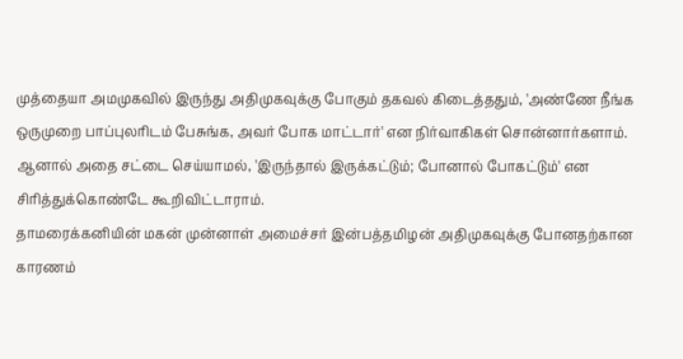முத்தையா அமமுகவில் இருந்து அதிமுகவுக்கு போகும் தகவல் கிடைத்ததும், 'அண்ணே நீங்க ஒருமுறை பாப்புலரிடம் பேசுங்க, அவர் போக மாட்டார்' என நிர்வாகிகள் சொன்னார்களாம். ஆனால் அதை சட்டை செய்யாமல், 'இருந்தால் இருக்கட்டும்; போனால் போகட்டும்' என சிரித்துக்கொண்டே கூறிவிட்டாராம்.
தாமரைக்கனியின் மகன் முன்னாள் அமைச்சர் இன்பத்தமிழன் அதிமுகவுக்கு போனதற்கான காரணம்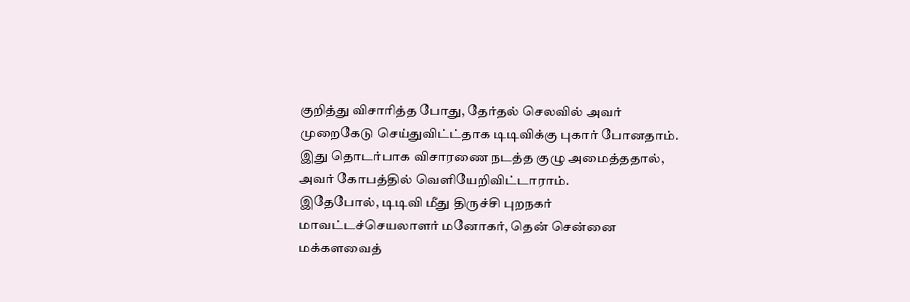குறித்து விசாரித்த போது, தேர்தல் செலவில் அவர் முறைகேடு செய்துவிட்ட்தாக டிடிவிக்கு புகார் போனதாம். இது தொடர்பாக விசாரணை நடத்த குழு அமைத்ததால், அவர் கோபத்தில் வெளியேறிவிட்டாராம்.
இதேபோல், டிடிவி மீது திருச்சி புறநகர் மாவட்டச்செயலாளர் மனோகர், தென் சென்னை மக்களவைத்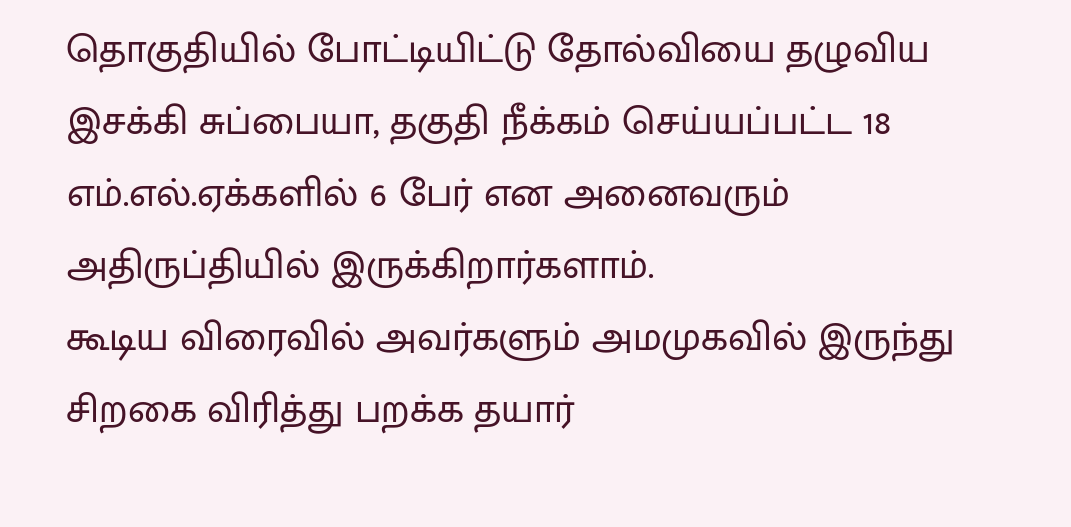தொகுதியில் போட்டியிட்டு தோல்வியை தழுவிய இசக்கி சுப்பையா, தகுதி நீக்கம் செய்யப்பட்ட 18 எம்.எல்.ஏக்களில் 6 பேர் என அனைவரும் அதிருப்தியில் இருக்கிறார்களாம்.
கூடிய விரைவில் அவர்களும் அமமுகவில் இருந்து சிறகை விரித்து பறக்க தயார்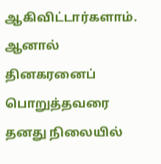ஆகிவிட்டார்களாம். ஆனால் தினகரனைப் பொறுத்தவரை தனது நிலையில்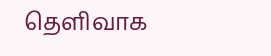தெளிவாக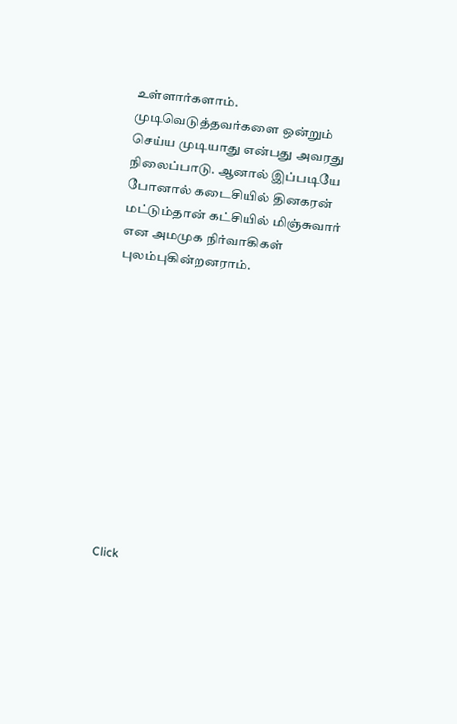உள்ளார்களாம். முடிவெடுத்தவர்களை ஒன்றும் செய்ய முடியாது என்பது அவரது நிலைப்பாடு. ஆனால் இப்படியே போனால் கடைசியில் தினகரன் மட்டும்தான் கட்சியில் மிஞ்சுவார் என அமமுக நிர்வாகிகள் புலம்புகின்றனராம்.












Click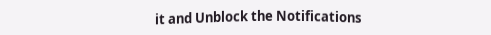it and Unblock the Notifications